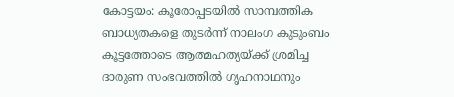കോട്ടയം: കൂരോപ്പടയിൽ സാമ്പത്തിക ബാധ്യതകളെ തുടർന്ന് നാലംഗ കുടുംബം കൂട്ടത്തോടെ ആത്മഹത്യയ്ക്ക് ശ്രമിച്ച ദാരുണ സംഭവത്തിൽ ഗൃഹനാഥനും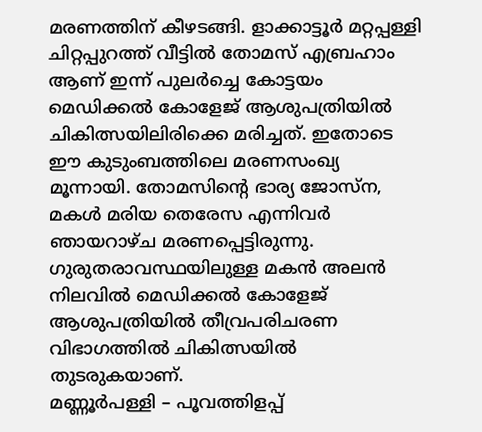മരണത്തിന് കീഴടങ്ങി. ളാക്കാട്ടൂർ മറ്റപ്പള്ളി ചിറ്റപ്പുറത്ത് വീട്ടിൽ തോമസ് എബ്രഹാം ആണ് ഇന്ന് പുലർച്ചെ കോട്ടയം മെഡിക്കൽ കോളേജ് ആശുപത്രിയിൽ ചികിത്സയിലിരിക്കെ മരിച്ചത്. ഇതോടെ ഈ കുടുംബത്തിലെ മരണസംഖ്യ മൂന്നായി. തോമസിന്റെ ഭാര്യ ജോസ്ന, മകൾ മരിയ തെരേസ എന്നിവർ ഞായറാഴ്ച മരണപ്പെട്ടിരുന്നു. ഗുരുതരാവസ്ഥയിലുള്ള മകൻ അലൻ നിലവിൽ മെഡിക്കൽ കോളേജ് ആശുപത്രിയിൽ തീവ്രപരിചരണ വിഭാഗത്തിൽ ചികിത്സയിൽ തുടരുകയാണ്.
മണ്ണൂർപള്ളി – പൂവത്തിളപ്പ്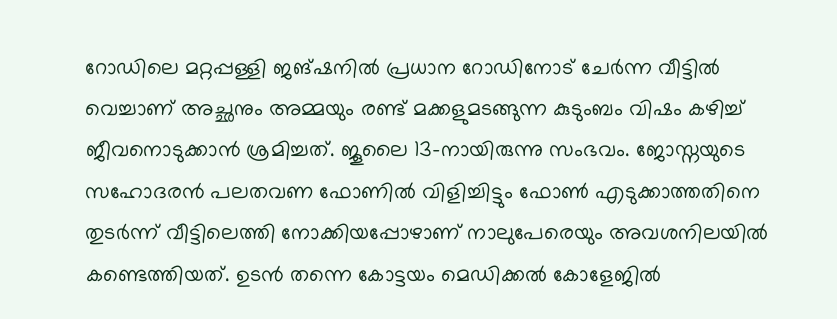റോഡിലെ മറ്റപ്പള്ളി ജങ്ഷനിൽ പ്രധാന റോഡിനോട് ചേർന്ന വീട്ടിൽ വെച്ചാണ് അച്ഛനും അമ്മയും രണ്ട് മക്കളുമടങ്ങുന്ന കുടുംബം വിഷം കഴിച്ച് ജീവനൊടുക്കാൻ ശ്രമിച്ചത്. ജൂലൈ 13-നായിരുന്നു സംഭവം. ജോസ്നയുടെ സഹോദരൻ പലതവണ ഫോണിൽ വിളിച്ചിട്ടും ഫോൺ എടുക്കാത്തതിനെ തുടർന്ന് വീട്ടിലെത്തി നോക്കിയപ്പോഴാണ് നാലുപേരെയും അവശനിലയിൽ കണ്ടെത്തിയത്. ഉടൻ തന്നെ കോട്ടയം മെഡിക്കൽ കോളേജിൽ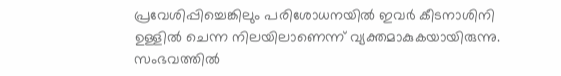പ്രവേശിപ്പിച്ചെങ്കിലും പരിശോധനയിൽ ഇവർ കീടനാശിനി ഉള്ളിൽ ചെന്ന നിലയിലാണെന്ന് വ്യക്തമാകുകയായിരുന്നു. സംഭവത്തിൽ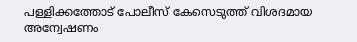പള്ളിക്കത്തോട് പോലീസ് കേസെടുത്ത് വിശദമായ അന്വേഷണം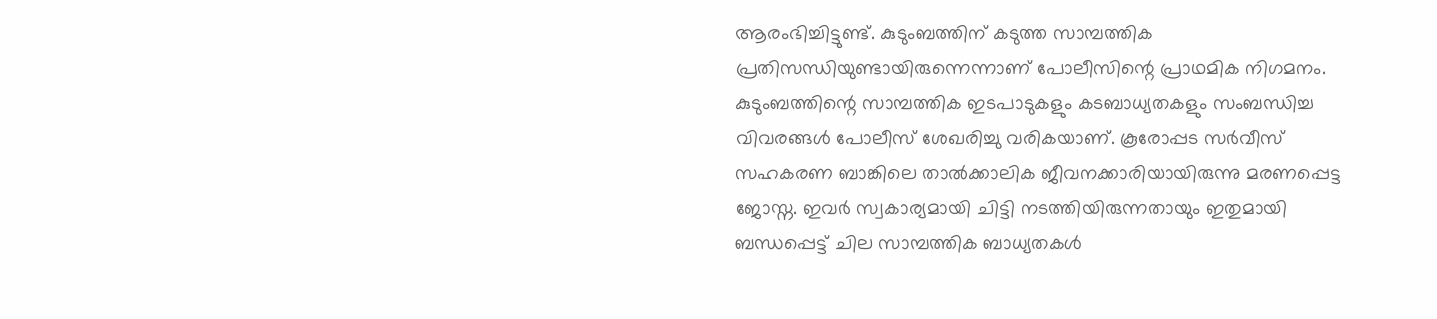ആരംഭിച്ചിട്ടുണ്ട്. കുടുംബത്തിന് കടുത്ത സാമ്പത്തിക പ്രതിസന്ധിയുണ്ടായിരുന്നെന്നാണ് പോലീസിന്റെ പ്രാഥമിക നിഗമനം. കുടുംബത്തിന്റെ സാമ്പത്തിക ഇടപാടുകളും കടബാധ്യതകളും സംബന്ധിച്ച വിവരങ്ങൾ പോലീസ് ശേഖരിച്ചു വരികയാണ്. കൂരോപ്പട സർവീസ് സഹകരണ ബാങ്കിലെ താൽക്കാലിക ജീവനക്കാരിയായിരുന്നു മരണപ്പെട്ട ജോസ്ന. ഇവർ സ്വകാര്യമായി ചിട്ടി നടത്തിയിരുന്നതായും ഇതുമായി ബന്ധപ്പെട്ട് ചില സാമ്പത്തിക ബാധ്യതകൾ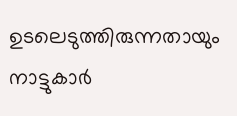ഉടലെടുത്തിരുന്നതായും നാട്ടുകാർ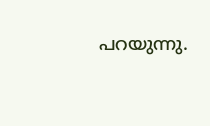പറയുന്നു.